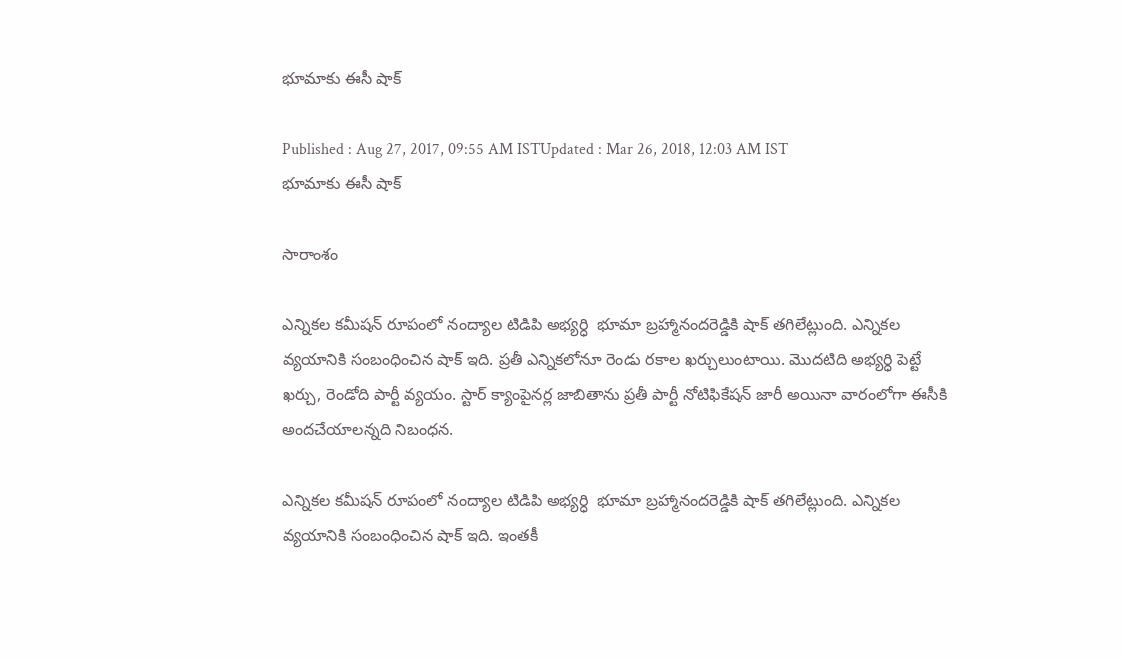భూమాకు ఈసీ షాక్

Published : Aug 27, 2017, 09:55 AM ISTUpdated : Mar 26, 2018, 12:03 AM IST
భూమాకు ఈసీ షాక్

సారాంశం

ఎన్నికల కమీషన్ రూపంలో నంద్యాల టిడిపి అభ్యర్ధి  భూమా బ్రహ్మానందరెడ్డికి షాక్ తగిలేట్లుంది. ఎన్నికల వ్యయానికి సంబంధించిన షాక్ ఇది. ప్రతీ ఎన్నికలోనూ రెండు రకాల ఖర్చులుంటాయి. మొదటిది అభ్యర్ధి పెట్టే ఖర్చు, రెండోది పార్టీ వ్యయం. స్టార్ క్యాంపైనర్ల జాబితాను ప్రతీ పార్టీ నోటిఫికేషన్ జారీ అయినా వారంలోగా ఈసీకి అందచేయాలన్నది నిబంధన.

ఎన్నికల కమీషన్ రూపంలో నంద్యాల టిడిపి అభ్యర్ధి  భూమా బ్రహ్మానందరెడ్డికి షాక్ తగిలేట్లుంది. ఎన్నికల వ్యయానికి సంబంధించిన షాక్ ఇది. ఇంతకీ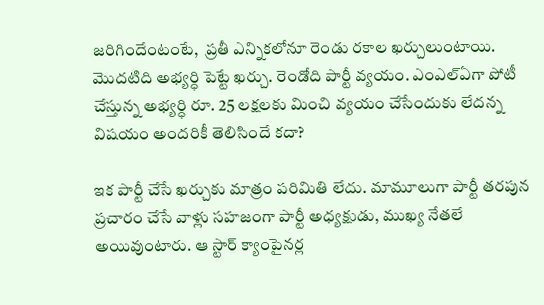జరిగిందేంటంటే,  ప్రతీ ఎన్నికలోనూ రెండు రకాల ఖర్చులుంటాయి. మొదటిది అభ్యర్ధి పెట్టే ఖర్చు. రెండోది పార్టీ వ్యయం. ఎంఎల్ఏగా పోటీ చేస్తున్న అభ్యర్ధి రూ. 25 లక్షలకు మించి వ్యయం చేసేందుకు లేదన్న విషయం అందరికీ తెలిసిందే కదా?

ఇక పార్టీ చేసే ఖర్చుకు మాత్రం పరిమితి లేదు. మామూలుగా పార్టీ తరపున ప్రచారం చేసే వాళ్లు సహజంగా పార్టీ అధ్యక్షుడు, ముఖ్య నేతలే అయివుంటారు. ఆ స్టార్ క్యాంపైనర్ల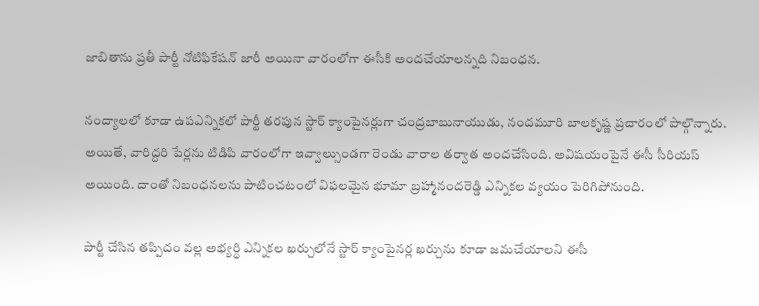జాబితాను ప్రతీ పార్టీ నోటిఫికేషన్ జారీ అయినా వారంలోగా ఈసీకి అందచేయాలన్నది నిబంధన.

నంద్యాలలో కూడా ఉపఎన్నికలో పార్టీ తరపున స్టార్ క్యాంపైనర్లుగా చంద్రబాబునాయుడు, నందమూరి బాలకృష్ణ ప్రచారంలో పాల్గొన్నారు. అయితే, వారిద్దరి పేర్లను టిడిపి వారంలోగా ఇవ్వాల్సుండగా రెండు వారాల తర్వాత అందచేసింది. అవిషయంపైనే ఈసీ సీరియస్ అయింది. దాంతో నిబంధనలను పాటించటంలో విఫలమైన భూమా బ్రహ్మానందరెడ్డి ఎన్నికల వ్యయం పెరిగిపోనుంది.

పార్టీ చేసిన తప్పిదం వల్ల అభ్యర్ధి ఎన్నికల ఖర్చులోనే స్టార్ క్యాంపైనర్ల ఖర్చును కూడా జమచేయాలని ఈసీ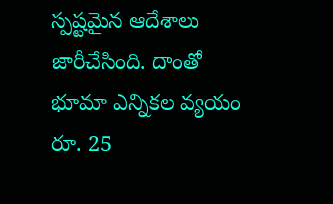స్పష్టమైన ఆదేశాలు జారీచేసింది. దాంతో భూమా ఎన్నికల వ్యయం రూ. 25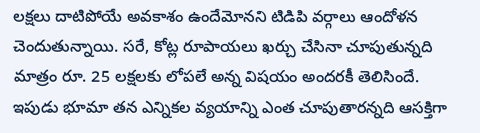లక్షలు దాటిపోయే అవకాశం ఉందేమోనని టిడిపి వర్గాలు ఆందోళన చెందుతున్నాయి. సరే, కోట్ల రూపాయలు ఖర్చు చేసినా చూపుతున్నది మాత్రం రూ. 25 లక్షలకు లోపలే అన్న విషయం అందరకీ తెలిసిందే. ఇపుడు భూమా తన ఎన్నికల వ్యయాన్ని ఎంత చూపుతారన్నది ఆసక్తిగా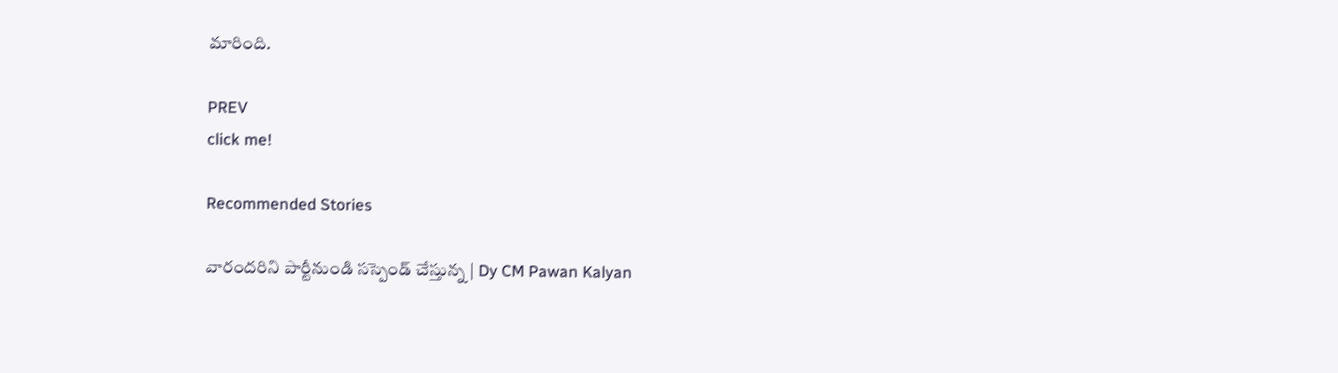మారింది.

PREV
click me!

Recommended Stories

వారందరిని పార్టీనుండి సస్పెండ్ చేస్తున్న | Dy CM Pawan Kalyan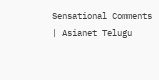Sensational Comments | Asianet Telugu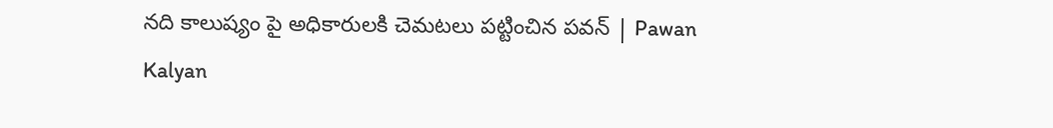నది కాలుష్యం పై అధికారులకి చెమటలు పట్టించిన పవన్ | Pawan Kalyan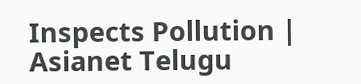Inspects Pollution | Asianet Telugu